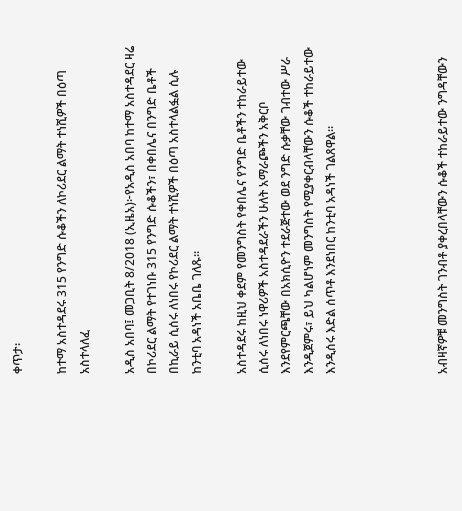ቀጥታ፡

ከተማ አስተዳደሩ 315 የንግድ ሱቆችን ለኮሪደር ልማት ተነሺዎች በዕጣ አስተላለፈ

አዲስ አበባ፤ መጋቢት 8/2018 (ኢዜአ)፦የአዲስ አበባ ከተማ አስተዳደር ዛሬ በኮሪደር ልማት የተገነቡ 315 የንግድ ሱቆችን፣ በቀበሌና በንግድ ቤቶች በኪራይ ሲሰሩ ለነበሩ የኮሪደር ልማት ተነሺዎች በዕጣ አስተላልፏል ሲሉ ከንቲባ አዳነች አቤቤ ገለጹ።

አስተዳደሩ ከዚህ ቀደም የመንግስት የቀበሌና የንግድ ቤቶችን ተከራይተው ሲሰሩ ለነበሩ ነዋሪዎች አስተዳደራችን ሁለት አማራጮችን አቅርቦ እንደየምርጫቸው በአክሲዮን ተደራጅተው ወደ ንግድ ሱቃቸው ገብተው ሥራ እንዲጀምሩ፣ ይህ ካልሆነም መንግስት የሚያቀርብላቸውን ሱቆች ተከራይተው እንዲሰሩ እድል ሰጥቶ እንደነበር ከንቲባ አዳነች ገልጸዋል።




አብዛኛዎቹ መንግስት ገንብቶ ያቀረበላቸውን ሱቆች ተከራይተው ንግዳቸውን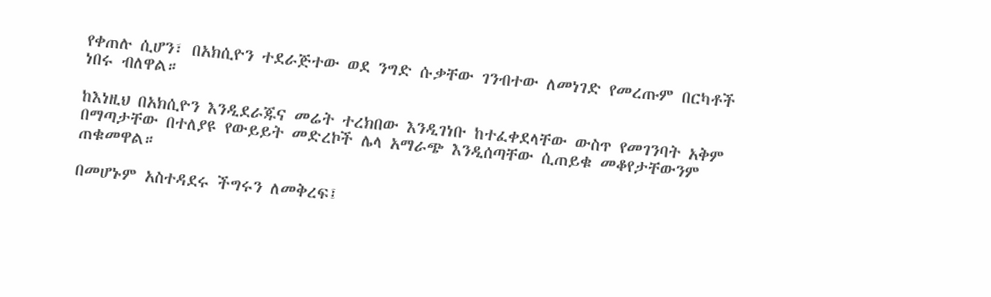የቀጠሉ ሲሆን፣ በአክሲዮን ተደራጅተው ወደ ንግድ ሱቃቸው ገንብተው ለመነገድ የመረጡም በርካቶች ነበሩ ብለዋል።

ከእነዚህ በአክሲዮን እንዲደራጁና መሬት ተረክበው እንዲገነቡ ከተፈቀደላቸው ውስጥ የመገንባት አቅም በማጣታቸው በተለያዩ የውይይት መድረኮች ሌላ አማራጭ እንዲሰጣቸው ሲጠይቁ መቆየታቸውንም ጠቁመዋል።

በመሆኑም አስተዳደሩ ችግሩን ለመቅረፍ፤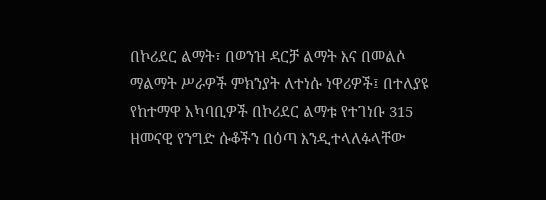በኮሪደር ልማት፣ በወንዝ ዳርቻ ልማት እና በመልሶ ማልማት ሥራዎች ምክንያት ለተነሱ ነዋሪዎች፤ በተለያዩ የከተማዋ አካባቢዎች በኮሪደር ልማቱ የተገነቡ 315 ዘመናዊ የንግድ ሱቆችን በዕጣ እንዲተላለፉላቸው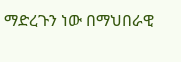ማድረጉን ነው በማህበራዊ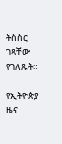ትስስር ገጻቸው የገለጹት።

የኢትዮጵያ ዜና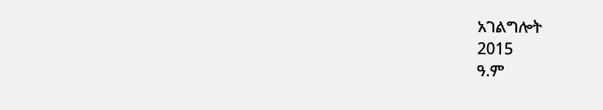አገልግሎት
2015
ዓ.ም